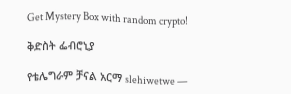Get Mystery Box with random crypto!

ቅድስት ፌብሮኒያ

የቴሌግራም ቻናል አርማ slehiwetwe —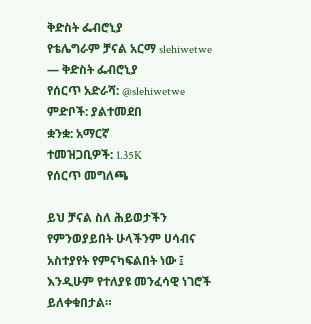ቅድስት ፌብሮኒያ
የቴሌግራም ቻናል አርማ slehiwetwe — ቅድስት ፌብሮኒያ
የሰርጥ አድራሻ: @slehiwetwe
ምድቦች: ያልተመደበ
ቋንቋ: አማርኛ
ተመዝጋቢዎች: 1.35K
የሰርጥ መግለጫ

ይህ ቻናል ስለ ሕይወታችን የምንወያይበት ሁላችንም ሀሳብና አስተያየት የምናካፍልበት ነው ፤ እንዲሁም የተለያዩ መንፈሳዊ ነገሮች ይለቀቁበታል።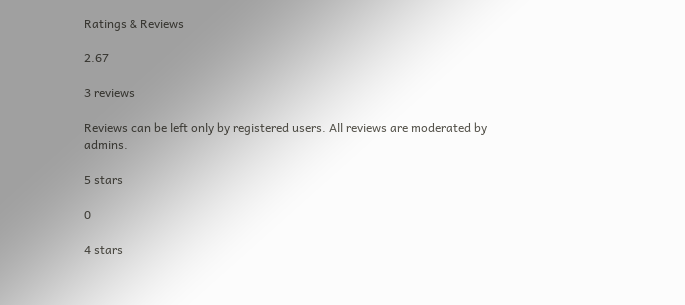Ratings & Reviews

2.67

3 reviews

Reviews can be left only by registered users. All reviews are moderated by admins.

5 stars

0

4 stars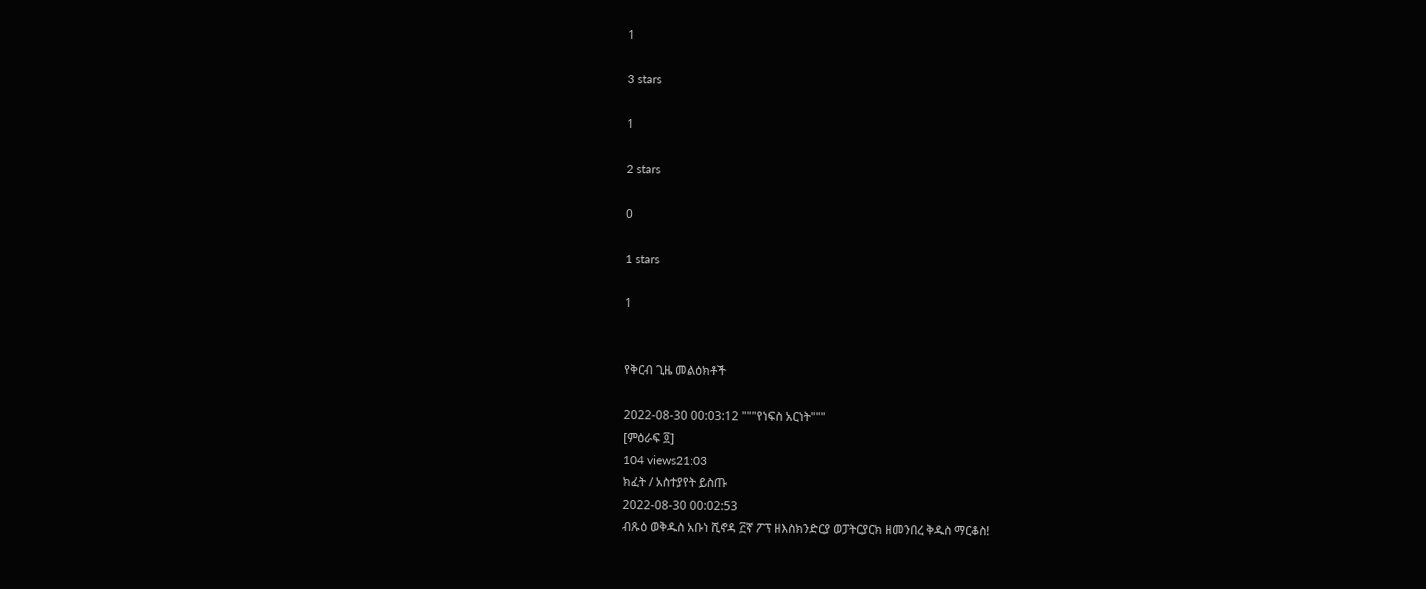1

3 stars

1

2 stars

0

1 stars

1


የቅርብ ጊዜ መልዕክቶች

2022-08-30 00:03:12 """የነፍስ አርነት"""
[ምዕራፍ ፬]
104 views21:03
ክፈት / አስተያየት ይስጡ
2022-08-30 00:02:53
ብጹዕ ወቅዱስ አቡነ ሺኖዳ ፫ኛ ፖፕ ዘእስክንድርያ ወፓትርያርክ ዘመንበረ ቅዱስ ማርቆስ!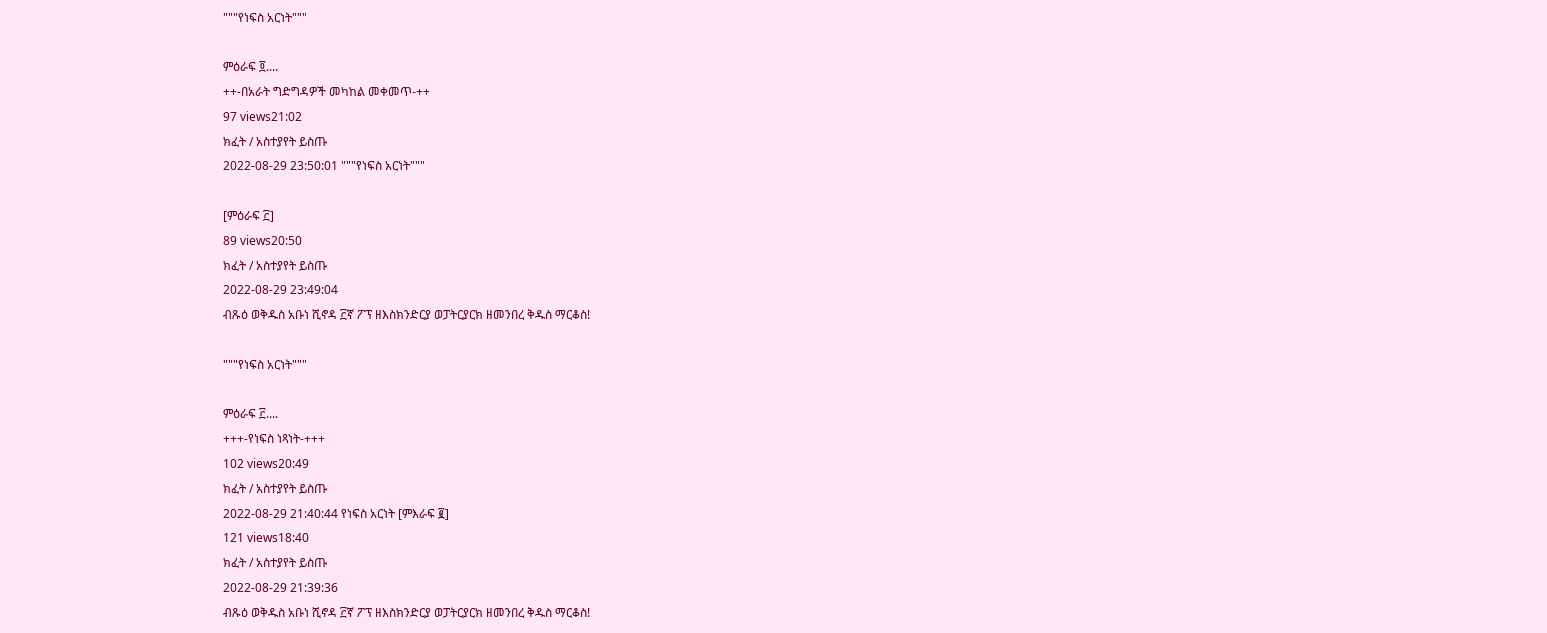"""የነፍስ አርነት"""

ምዕራፍ ፬....
++-በአራት ግድግዳዎች መካከል መቀመጥ-++
97 views21:02
ክፈት / አስተያየት ይስጡ
2022-08-29 23:50:01 """የነፍስ አርነት"""

[ምዕራፍ ፫]
89 views20:50
ክፈት / አስተያየት ይስጡ
2022-08-29 23:49:04
ብጹዕ ወቅዱስ አቡነ ሺኖዳ ፫ኛ ፖፕ ዘእስክንድርያ ወፓትርያርክ ዘመንበረ ቅዱስ ማርቆስ!

"""የነፍስ አርነት"""

ምዕራፍ ፫....
+++-የነፍስ ነጻነት-+++
102 views20:49
ክፈት / አስተያየት ይስጡ
2022-08-29 21:40:44 የነፍስ አርነት [ምእራፍ ፪]
121 views18:40
ክፈት / አስተያየት ይስጡ
2022-08-29 21:39:36
ብጹዕ ወቅዱስ አቡነ ሺኖዳ ፫ኛ ፖፕ ዘእስክንድርያ ወፓትርያርክ ዘመንበረ ቅዱስ ማርቆስ!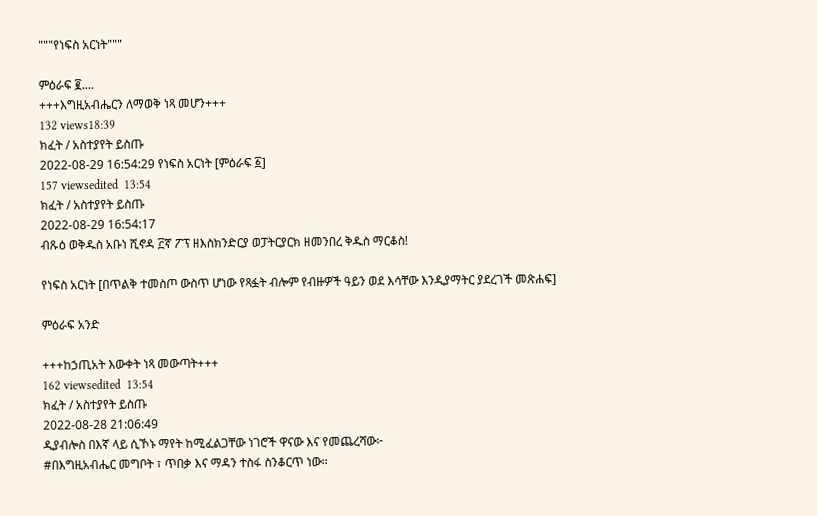"""የነፍስ አርነት"""

ምዕራፍ ፪....
+++እግዚአብሔርን ለማወቅ ነጻ መሆን+++
132 views18:39
ክፈት / አስተያየት ይስጡ
2022-08-29 16:54:29 የነፍስ አርነት [ምዕራፍ ፩]
157 viewsedited  13:54
ክፈት / አስተያየት ይስጡ
2022-08-29 16:54:17
ብጹዕ ወቅዱስ አቡነ ሺኖዳ ፫ኛ ፖፕ ዘእስክንድርያ ወፓትርያርክ ዘመንበረ ቅዱስ ማርቆስ!

የነፍስ አርነት [በጥልቅ ተመስጦ ውስጥ ሆነው የጻፏት ብሎም የብዙዎች ዓይን ወደ እሳቸው እንዲያማትር ያደረገች መጽሐፍ]

ምዕራፍ አንድ

+++ከኃጢአት እውቀት ነጻ መውጣት+++
162 viewsedited  13:54
ክፈት / አስተያየት ይስጡ
2022-08-28 21:06:49
ዲያብሎስ በእኛ ላይ ሲኾኑ ማየት ከሚፈልጋቸው ነገሮች ዋናው እና የመጨረሻው፦
#በእግዚአብሔር መግቦት ፣ ጥበቃ እና ማዳን ተስፋ ስንቆርጥ ነው።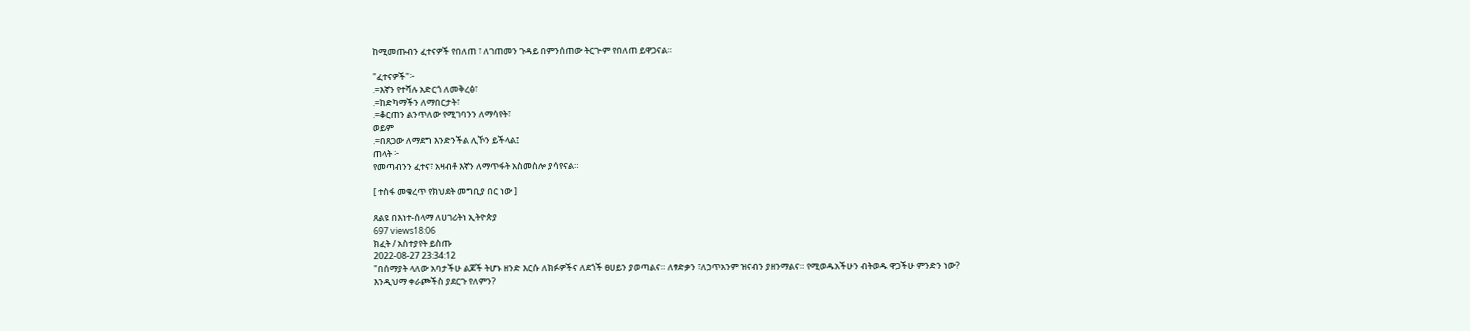ከሚመጡብን ፈተናዎች የበለጠ ፣ ለገጠመን ጉዳይ በምንሰጠው ትርጒም የበለጠ ይዋጋናል።

"ፈተናዎች"፦
.=እኛን የተሻሉ አድርጎ ለመቅረፅ፣
.=ከድካማችን ለማበርታት፣
.=ቆርጠን ልንጥለው የሚገባንን ለማሳየት፣
ወይም
.=በጸጋው ለማደግ እንድንችል ሊኾን ይችላል፤
ጠላት ፦
የመጣብንን ፈተና፣ አዛብቶ እኛን ለማጥፋት አስመስሎ ያሳየናል።

[ ተስፋ መቁረጥ የክህደት መግቢያ በር ነው ]

ጸልዩ በእነተ-ሰላማ ለሀገሪትነ ኢትዮጵያ
697 views18:06
ክፈት / አስተያየት ይስጡ
2022-08-27 23:34:12
"በሰማያት ላለው አባታችሁ ልጆች ትሆኑ ዘንድ እርሱ ለክፉዎችና ለደጎች ፀሀይን ያወጣልና። ለፃድቃን ፣ለኃጥአንም ዝናብን ያዘንማልና። የሚወዱአችሁን ብትወዱ ዋጋችሁ ምንድን ነው? እንዲህማ ቀራጮችስ ያደርጉ የለምን?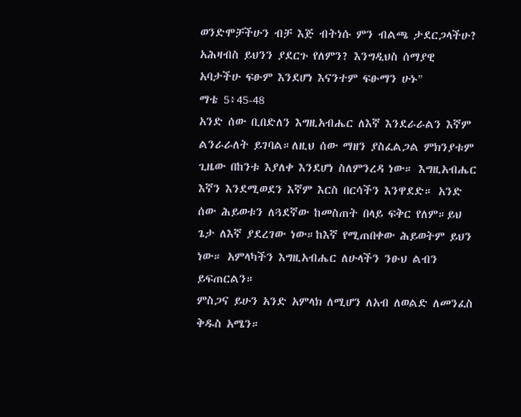ወንድሞቻችሁን ብቻ እጅ ብትነሱ ምን ብልጫ ታደርጋላችሁ? አሕዛብስ ይህንን ያደርጉ የለምን? እንግዲህስ ሰማያዊ አባታችሁ ፍፁም እንደሆነ እናንተም ፍፁማን ሁኑ"
ማቴ 5፥45-48
አንድ ሰው ቢበድለን እግዚአብሔር ለእኛ እንደራራልን እኛም ልንራራለት ይገባል።ለዚህ ሰው ማዘን ያስፈልጋል ምክንያቱም ጊዜው በከንቱ እያለቀ እንደሆነ ስለምንረዳ ነው። እግዚአብሔር እኛን እንደሚወደን እኛም እርስ በርሳችን እንዋደድ። አንድ ሰው ሕይወቱን ለጓደኛው ከመስጠት በላይ ፍቅር የለም።ይህ ጌታ ለእኛ ያደረገው ነው።ከእኛ የሚጠበቀው ሕይወትም ይህን ነው። አምላካችን እግዚአብሔር ለሁላችን ንፁህ ልብን ይፍጠርልን።
ምስጋና ይሁን አንድ አምላክ ለሚሆን ለአብ ለወልድ ለመንፈስ ቅዱስ አሜን።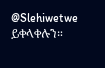@Slehiwetwe ይቀላቀሉን።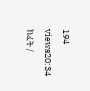194 views20:34
ክፈት /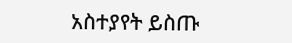አስተያየት ይስጡ